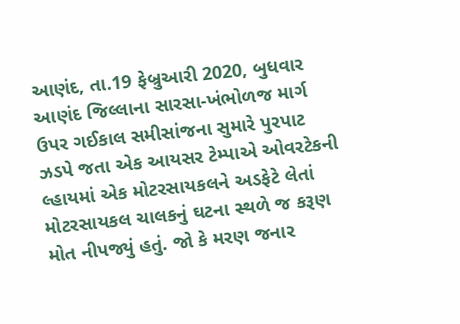આણંદ, તા.19 ફેબ્રુઆરી 2020, બુધવાર
આણંદ જિલ્લાના સારસા-ખંભોળજ માર્ગ ઉપર ગઈકાલ સમીસાંજના સુમારે પુરપાટ ઝડપે જતા એક આયસર ટેમ્પાએ ઓવરટેકની લ્હાયમાં એક મોટરસાયકલને અડફેટે લેતાં મોટરસાયકલ ચાલકનું ઘટના સ્થળે જ કરૂણ મોત નીપજ્યું હતું. જો કે મરણ જનાર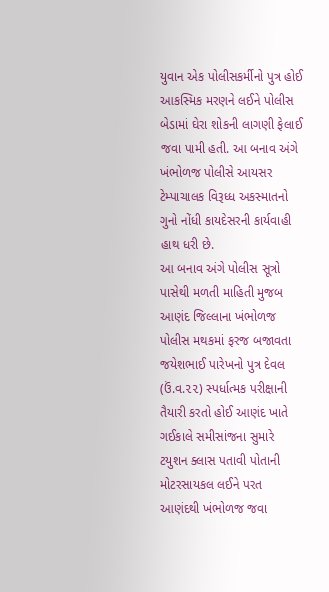યુવાન એક પોલીસકર્મીનો પુત્ર હોઈ આકસ્મિક મરણને લઈને પોલીસ બેડામાં ઘેરા શોકની લાગણી ફેલાઈ જવા પામી હતી. આ બનાવ અંગે ખંભોળજ પોલીસે આયસર ટેમ્પાચાલક વિરૂધ્ધ અકસ્માતનો ગુનો નોંધી કાયદેસરની કાર્યવાહી હાથ ધરી છે.
આ બનાવ અંગે પોલીસ સૂત્રો પાસેથી મળતી માહિતી મુજબ આણંદ જિલ્લાના ખંભોળજ પોલીસ મથકમાં ફરજ બજાવતા જયેશભાઈ પારેખનો પુત્ર દેવલ (ઉં.વ.૨૨) સ્પર્ધાત્મક પરીક્ષાની તૈયારી કરતો હોઈ આણંદ ખાતે ગઈકાલે સમીસાંજના સુમારે ટયુશન ક્લાસ પતાવી પોતાની મોટરસાયકલ લઈને પરત આણંદથી ખંભોળજ જવા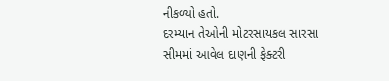નીકળ્યો હતો.
દરમ્યાન તેઓની મોટરસાયકલ સારસા સીમમાં આવેલ દાણની ફેક્ટરી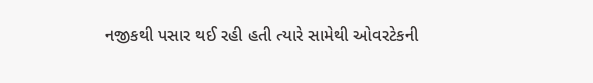નજીકથી પસાર થઈ રહી હતી ત્યારે સામેથી ઓવરટેકની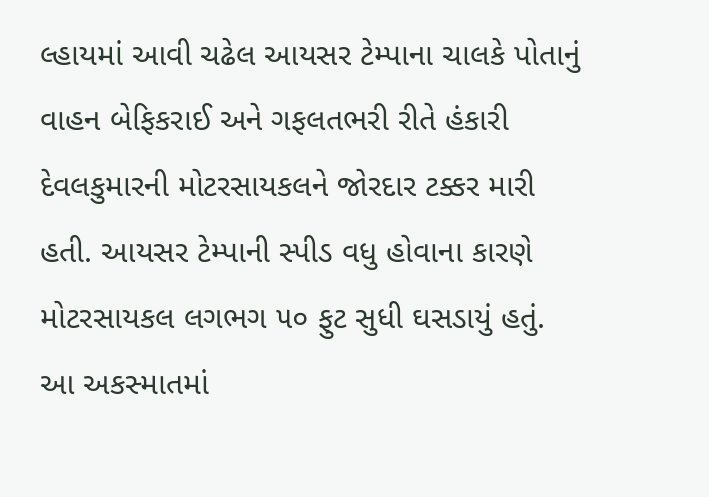લ્હાયમાં આવી ચઢેલ આયસર ટેમ્પાના ચાલકે પોતાનું વાહન બેફિકરાઈ અને ગફલતભરી રીતે હંકારી દેવલકુમારની મોટરસાયકલને જોરદાર ટક્કર મારી હતી. આયસર ટેમ્પાની સ્પીડ વધુ હોવાના કારણે મોટરસાયકલ લગભગ ૫૦ ફુટ સુધી ઘસડાયું હતું. આ અકસ્માતમાં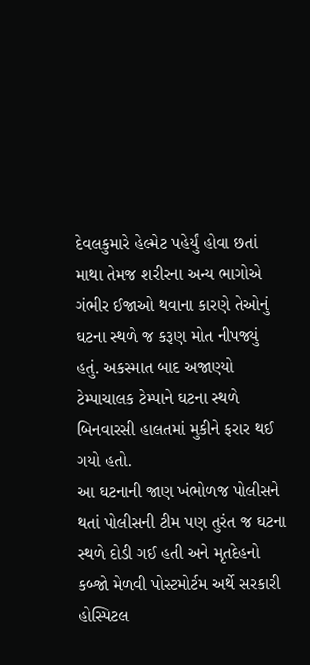દેવલકુમારે હેલ્મેટ પહેર્યું હોવા છતાં માથા તેમજ શરીરના અન્ય ભાગોએ ગંભીર ઈજાઓ થવાના કારણે તેઓનું ઘટના સ્થળે જ કરૂણ મોત નીપજ્યું હતું. અકસ્માત બાદ અજાણ્યો ટેમ્પાચાલક ટેમ્પાને ઘટના સ્થળે બિનવારસી હાલતમાં મુકીને ફરાર થઈ ગયો હતો.
આ ઘટનાની જાણ ખંભોળજ પોલીસને થતાં પોલીસની ટીમ પણ તુરંત જ ઘટના સ્થળે દોડી ગઈ હતી અને મૃતદેહનો કબ્જો મેળવી પોસ્ટમોર્ટમ અર્થે સરકારી હોસ્પિટલ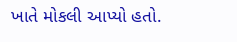ખાતે મોકલી આપ્યો હતો.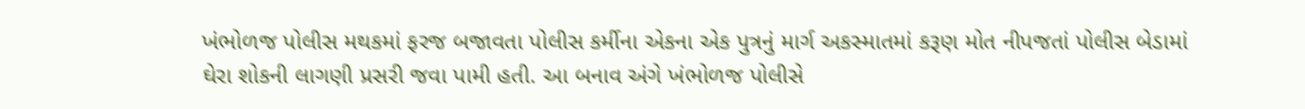ખંભોળજ પોલીસ મથકમાં ફરજ બજાવતા પોલીસ કર્મીના એકના એક પુત્રનું માર્ગ અકસ્માતમાં કરૂણ મોત નીપજતાં પોલીસ બેડામાં ઘેરા શોકની લાગણી પ્રસરી જવા પામી હતી. આ બનાવ અંગે ખંભોળજ પોલીસે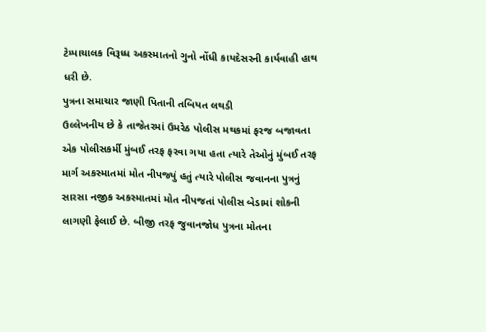ટેમ્પાચાલક વિરૂધ્ધ અકસ્માતનો ગુનો નોંધી કાયદેસરની કાર્યવાહી હાથ ધરી છે.
પુત્રના સમાચાર જાણી પિતાની તબિયત લથડી
ઉલ્લેખનીય છે કે તાજેતરમાં ઉમરેઠ પોલીસ મથકમાં ફરજ બજાવતા એક પોલીસકર્મી મુંબઈ તરફ ફરવા ગયા હતા ત્યારે તેઓનું મુંબઈ તરફ માર્ગ અકસ્માતમાં મોત નીપજ્યું હતું ત્યારે પોલીસ જવાનના પુત્રનું સારસા નજીક અકસ્માતમાં મોત નીપજતાં પોલીસ બેડામાં શોકની લાગણી ફેલાઈ છે. બીજી તરફ જુવાનજોધ પુત્રના મોતના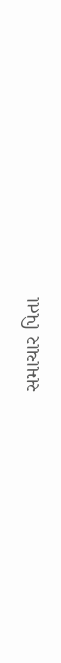સમાચાર પિતા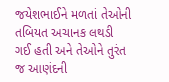જયેશભાઈને મળતાં તેઓની તબિયત અચાનક લથડી ગઈ હતી અને તેઓને તુરંત જ આણંદની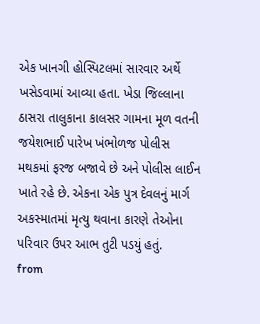એક ખાનગી હોસ્પિટલમાં સારવાર અર્થે ખસેડવામાં આવ્યા હતા. ખેડા જિલ્લાના ઠાસરા તાલુકાના કાલસર ગામના મૂળ વતની જયેશભાઈ પારેખ ખંભોળજ પોલીસ મથકમાં ફરજ બજાવે છે અને પોલીસ લાઈન ખાતે રહે છે. એકના એક પુત્ર દેવલનું માર્ગ અકસ્માતમાં મૃત્યુ થવાના કારણે તેઓના પરિવાર ઉપર આભ તુટી પડયું હતું.
from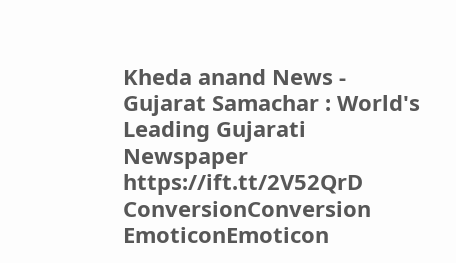Kheda anand News - Gujarat Samachar : World's Leading Gujarati Newspaper https://ift.tt/2V52QrD
ConversionConversion EmoticonEmoticon